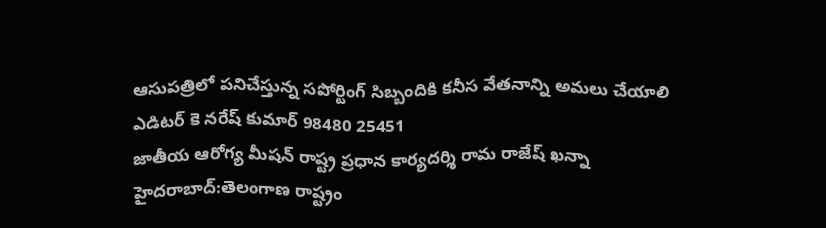ఆసుపత్రిలో పనిచేస్తున్న సపోర్టింగ్ సిబ్బందికి కనీస వేతనాన్ని అమలు చేయాలి
ఎడిటర్ కె నరేష్ కుమార్ 98480 25451
జాతీయ ఆరోగ్య మీషన్ రాష్ట్ర ప్రధాన కార్యదర్శి రామ రాజేష్ ఖన్నా
హైదరాబాద్:తెలంగాణ రాష్ట్రం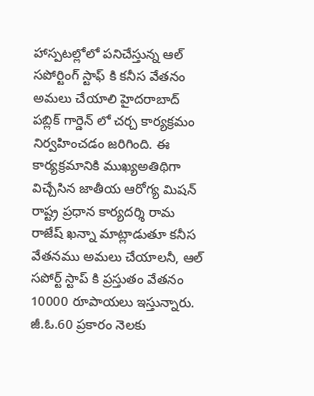హాస్పటల్లోలో పనిచేస్తున్న ఆల్ సపోర్టింగ్ స్టాఫ్ కి కనీస వేతనం అమలు చేయాలి హైదరాబాద్ పబ్లిక్ గార్డెన్ లో చర్చ కార్యక్రమం నిర్వహించడం జరిగింది. ఈ కార్యక్రమానికి ముఖ్యఅతిథిగా విచ్చేసిన జాతీయ ఆరోగ్య మిషన్ రాష్ట్ర ప్రధాన కార్యదర్శి రామ రాజేష్ ఖన్నా మాట్లాడుతూ కనీస వేతనము అమలు చేయాలనీ, ఆల్ సపోర్ట్ స్టాప్ కి ప్రస్తుతం వేతనం 10000 రూపాయలు ఇస్తున్నారు. జీ.ఓ.60 ప్రకారం నెలకు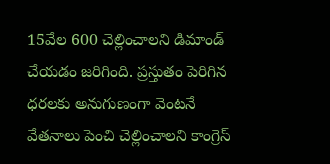15వేల 600 చెల్లించాలని డిమాండ్ చేయడం జరిగింది. ప్రస్తుతం పెరిగిన ధరలకు అనుగుణంగా వెంటనే వేతనాలు పెంచి చెల్లించాలని కాంగ్రెస్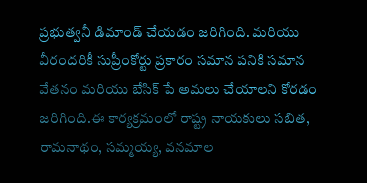ప్రభుత్వనీ డిమాండ్ చేయడం జరిగింది. మరియు వీరందరికీ సుప్రీంకోర్టు ప్రకారం సమాన పనికి సమాన వేతనం మరియు బేసిక్ పే అమలు చేయాలని కోరడం జరిగింది.ఈ కార్యక్రమంలో రాష్ట్ర నాయకులు సబిత, రామనాథం, సమ్మయ్య, వనమాల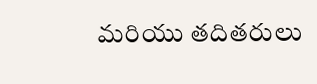మరియు తదితరులు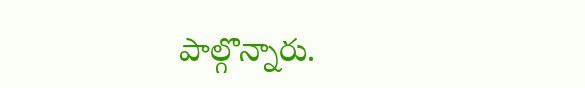పాల్గొన్నారు.